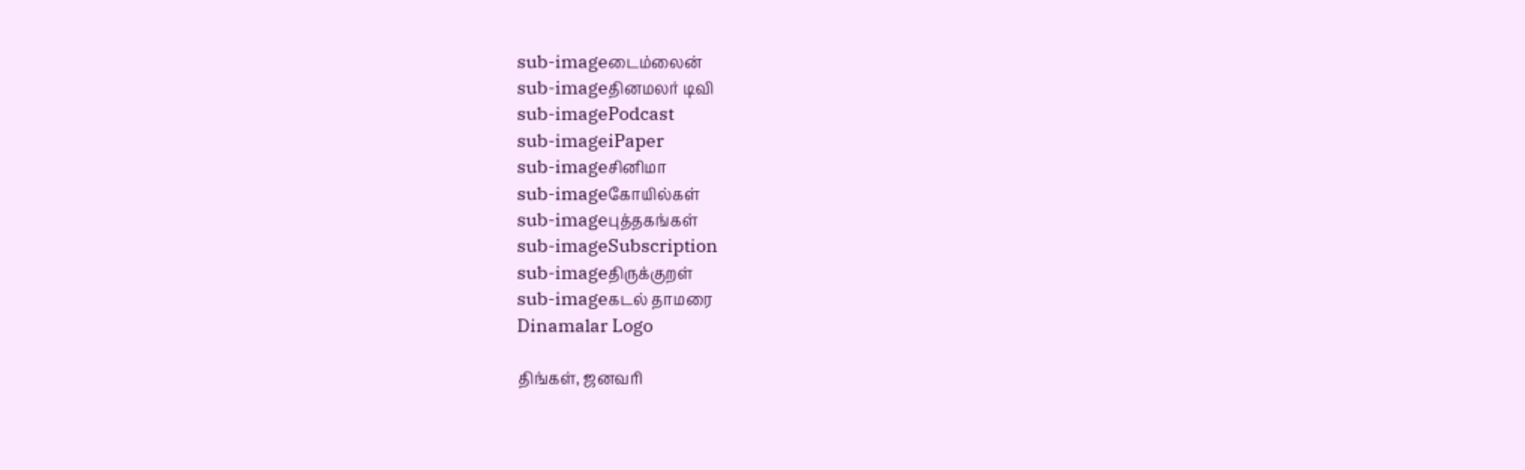sub-imageடைம்லைன்
sub-imageதினமலர் டிவி
sub-imagePodcast
sub-imageiPaper
sub-imageசினிமா
sub-imageகோயில்கள்
sub-imageபுத்தகங்கள்
sub-imageSubscription
sub-imageதிருக்குறள்
sub-imageகடல் தாமரை
Dinamalar Logo

திங்கள், ஜனவரி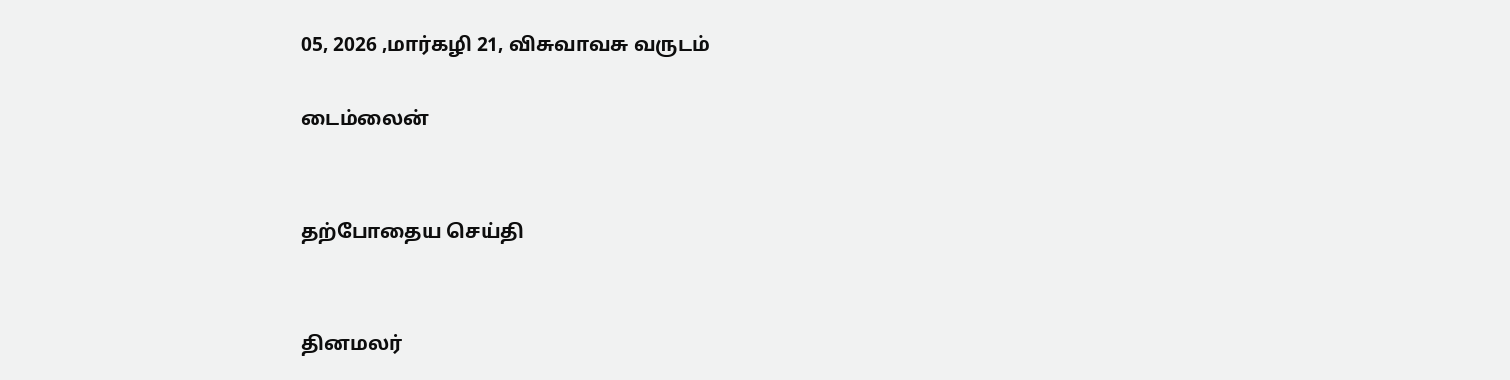05, 2026 ,மார்கழி 21, விசுவாவசு வருடம்

டைம்லைன்


தற்போதைய செய்தி


தினமலர்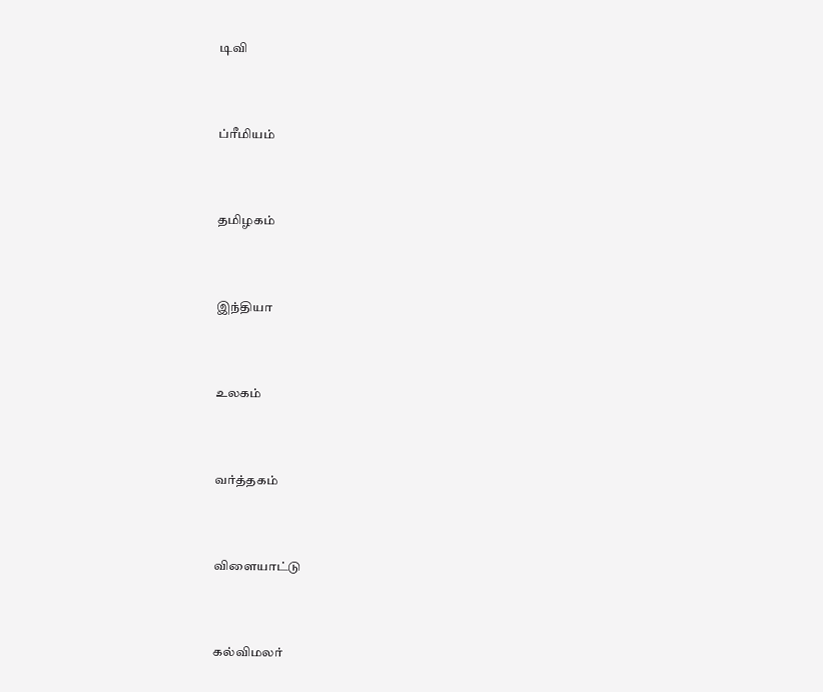டிவி


ப்ரீமியம்


தமிழகம்


இந்தியா


உலகம்


வர்த்தகம்


விளையாட்டு


கல்விமலர்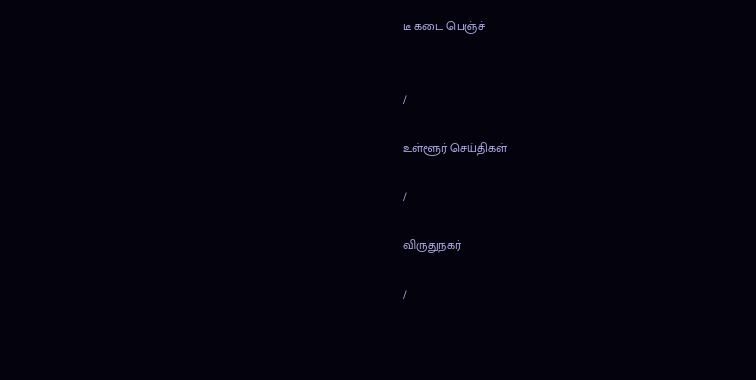டீ கடை பெஞ்ச்


/

உள்ளூர் செய்திகள்

/

விருதுநகர்

/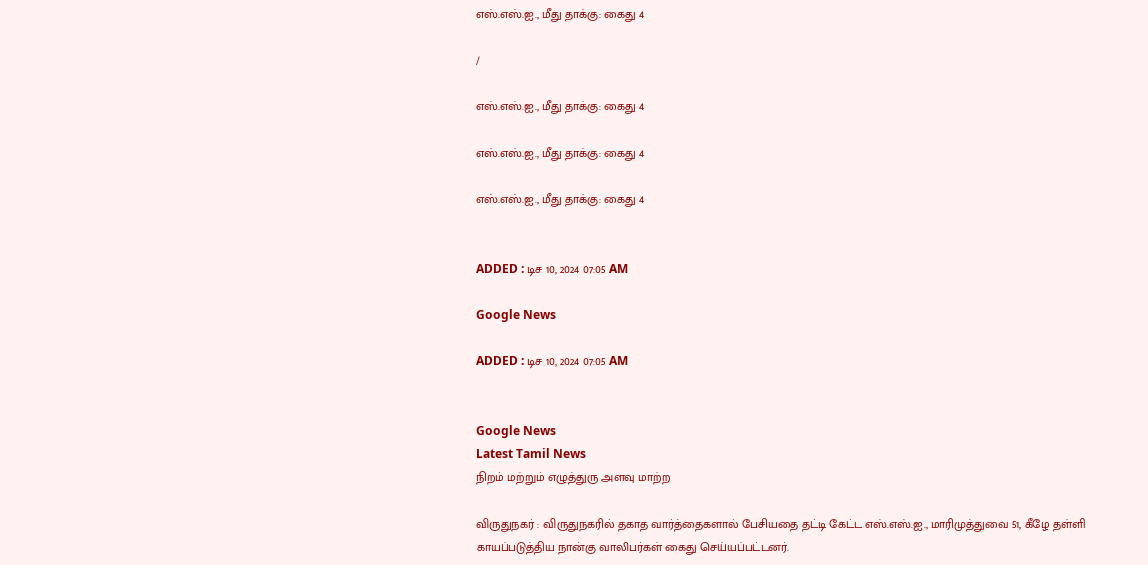எஸ்.எஸ்.ஐ., மீது தாக்கு: கைது 4

/

எஸ்.எஸ்.ஐ., மீது தாக்கு: கைது 4

எஸ்.எஸ்.ஐ., மீது தாக்கு: கைது 4

எஸ்.எஸ்.ஐ., மீது தாக்கு: கைது 4


ADDED : டிச 10, 2024 07:05 AM

Google News

ADDED : டிச 10, 2024 07:05 AM


Google News
Latest Tamil News
நிறம் மற்றும் எழுத்துரு அளவு மாற்ற

விருதுநகர் : விருதுநகரில் தகாத வார்த்தைகளால் பேசியதை தட்டி கேட்ட எஸ்.எஸ்.ஐ., மாரிமுத்துவை 51, கீழே தள்ளி காயப்படுத்திய நான்கு வாலிபர்கள் கைது செய்யப்பட்டனர்.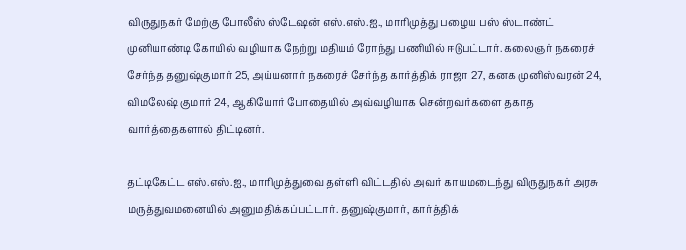விருதுநகர் மேற்கு போலீஸ் ஸ்டேஷன் எஸ்.எஸ்.ஐ., மாரிமுத்து பழைய பஸ் ஸ்டாண்ட் முனியாண்டி கோயில் வழியாக நேற்று மதியம் ரோந்து பணியில் ஈடுபட்டார். கலைஞர் நகரைச் சேர்ந்த தனுஷ்குமார் 25, அய்யனார் நகரைச் சேர்ந்த கார்த்திக் ராஜா 27, கனக முனிஸ்வரன் 24, விமலேஷ் குமார் 24, ஆகியோர் போதையில் அவ்வழியாக சென்றவர்களை தகாத வார்த்தைகளால் திட்டினர்.

தட்டிகேட்ட எஸ்.எஸ்.ஐ., மாரிமுத்துவை தள்ளி விட்டதில் அவர் காயமடைந்து விருதுநகர் அரசு மருத்துவமனையில் அனுமதிக்கப்பட்டார். தனுஷ்குமார், கார்த்திக்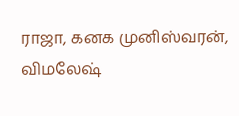ராஜா, கனக முனிஸ்வரன், விமலேஷ்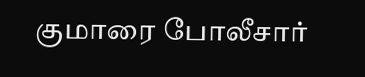குமாரை போலீசார்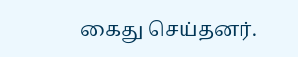கைது செய்தனர்.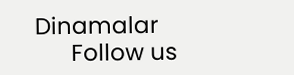Dinamalar
      Follow us